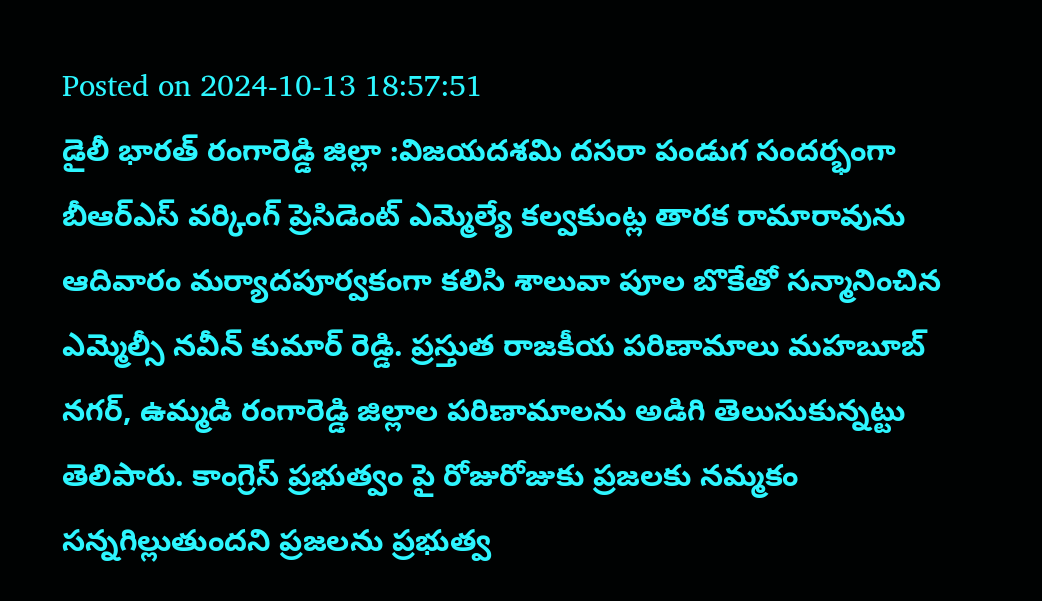Posted on 2024-10-13 18:57:51
డైలీ భారత్ రంగారెడ్డి జిల్లా :విజయదశమి దసరా పండుగ సందర్భంగా బీఆర్ఎస్ వర్కింగ్ ప్రెసిడెంట్ ఎమ్మెల్యే కల్వకుంట్ల తారక రామారావును ఆదివారం మర్యాదపూర్వకంగా కలిసి శాలువా పూల బొకేతో సన్మానించిన ఎమ్మెల్సీ నవీన్ కుమార్ రెడ్డి. ప్రస్తుత రాజకీయ పరిణామాలు మహబూబ్ నగర్, ఉమ్మడి రంగారెడ్డి జిల్లాల పరిణామాలను అడిగి తెలుసుకున్నట్టు తెలిపారు. కాంగ్రెస్ ప్రభుత్వం పై రోజురోజుకు ప్రజలకు నమ్మకం సన్నగిల్లుతుందని ప్రజలను ప్రభుత్వ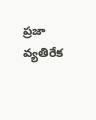ప్రజా వ్యతిరేక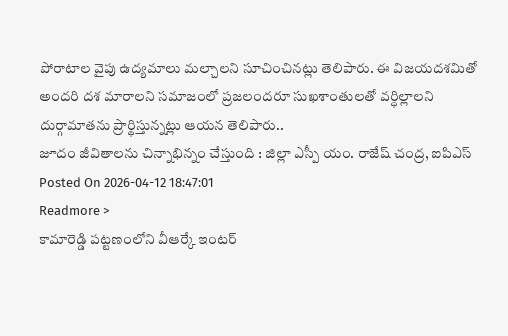పోరాటాల వైపు ఉద్యమాలు మల్చాలని సూచించినట్లు తెలిపారు. ఈ విజయదశమితో అందరి దశ మారాలని సమాజంలో ప్రజలందరూ సుఖశాంతులతో వర్ధిల్లాలని దుర్గామాతను ప్రార్థిస్తున్నట్లు ఆయన తెలిపారు..
జూదం జీవితాలను చిన్నాభిన్నం చేస్తుంది : జిల్లా ఎస్పీ యం. రాజేష్ చంద్ర, ఐపిఎస్
Posted On 2026-04-12 18:47:01
Readmore >
కామారెడ్డి పట్టణంలోని వీఆర్కే ఇంటర్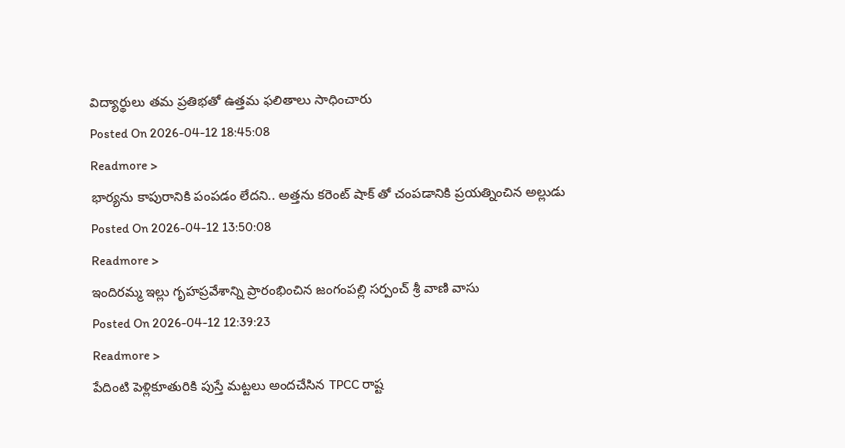విద్యార్థులు తమ ప్రతిభతో ఉత్తమ ఫలితాలు సాధించారు
Posted On 2026-04-12 18:45:08
Readmore >
భార్యను కాపురానికి పంపడం లేదని.. అత్తను కరెంట్ షాక్ తో చంపడానికి ప్రయత్నించిన అల్లుడు
Posted On 2026-04-12 13:50:08
Readmore >
ఇందిరమ్మ ఇల్లు గృహప్రవేశాన్ని ప్రారంభించిన జంగంపల్లి సర్పంచ్ శ్రీ వాణి వాసు
Posted On 2026-04-12 12:39:23
Readmore >
పేదింటి పెళ్లికూతురికి పుస్తే మట్టలు అందచేసిన TPCC రాష్ట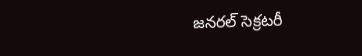జనరల్ సెక్రటరీ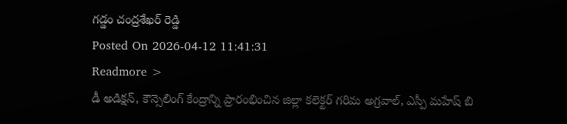గడ్డం చంద్రశేఖర్ రెడ్డి
Posted On 2026-04-12 11:41:31
Readmore >
డీ అడిక్షన్, కౌన్సెలింగ్ కేంద్రాన్ని ప్రారంభించిన జిల్లా కలెక్టర్ గరిమ అగ్రవాల్, ఎస్పీ మహేష్ బి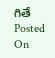గితే
Posted On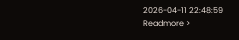2026-04-11 22:48:59
Readmore >